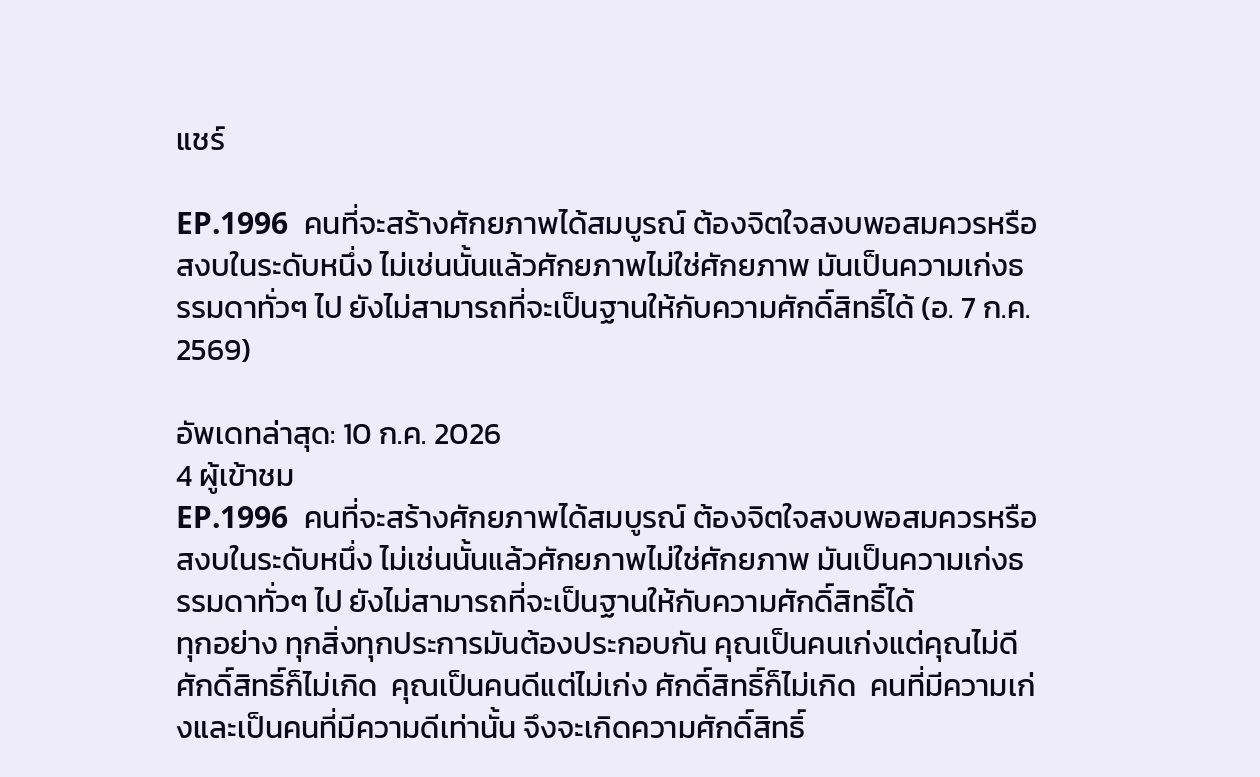แชร์

EP.1996  คนที่จะสร้างศักยภาพได้สมบูรณ์ ต้องจิตใจสงบพอสมควรหรือสงบในระดับหนึ่ง ไม่เช่นนั้นแล้วศักยภาพไม่ใช่ศักยภาพ มันเป็นความเก่งธรรมดาทั่วๆ ไป ยังไม่สามารถที่จะเป็นฐานให้กับความศักดิ์สิทธิ์ได้ (อ. 7 ก.ค. 2569)

อัพเดทล่าสุด: 10 ก.ค. 2026
4 ผู้เข้าชม
EP.1996  คนที่จะสร้างศักยภาพได้สมบูรณ์ ต้องจิตใจสงบพอสมควรหรือสงบในระดับหนึ่ง ไม่เช่นนั้นแล้วศักยภาพไม่ใช่ศักยภาพ มันเป็นความเก่งธรรมดาทั่วๆ ไป ยังไม่สามารถที่จะเป็นฐานให้กับความศักดิ์สิทธิ์ได้
ทุกอย่าง ทุกสิ่งทุกประการมันต้องประกอบกัน คุณเป็นคนเก่งแต่คุณไม่ดี  ศักดิ์สิทธิ์ก็ไม่เกิด  คุณเป็นคนดีแต่ไม่เก่ง ศักดิ์สิทธิ์ก็ไม่เกิด  คนที่มีความเก่งและเป็นคนที่มีความดีเท่านั้น จึงจะเกิดความศักดิ์สิทธิ์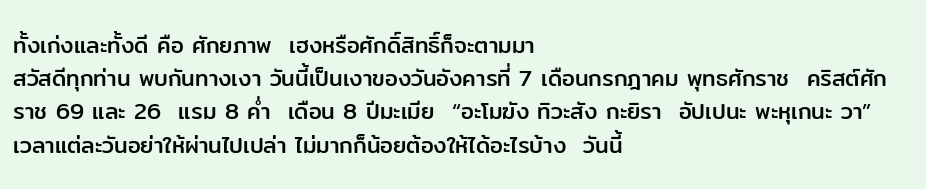ทั้งเก่งและทั้งดี คือ ศักยภาพ  เฮงหรือศักดิ์สิทธิ์ก็จะตามมา
สวัสดีทุกท่าน พบกันทางเงา วันนี้เป็นเงาของวันอังคารที่ 7 เดือนกรกฎาคม พุทธศักราช  คริสต์ศักราช 69 และ 26  แรม 8 ค่ำ  เดือน 8 ปีมะเมีย  “อะโมฆัง ทิวะสัง กะยิรา  อัปเปนะ พะหุเกนะ วา” เวลาแต่ละวันอย่าให้ผ่านไปเปล่า ไม่มากก็น้อยต้องให้ได้อะไรบ้าง  วันนี้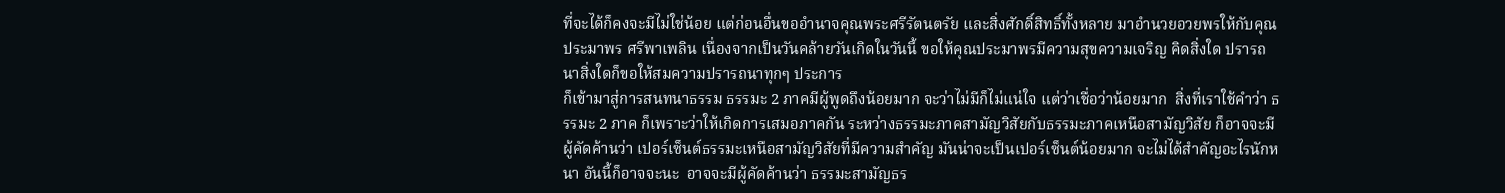ที่จะได้ก็คงจะมีไม่ใช่น้อย แต่ก่อนอื่นขออำนาจคุณพระศรีรัตนตรัย และสิ่งศักดิ์สิทธิ์ทั้งหลาย มาอำนวยอวยพรให้กับคุณประมาพร ศรีพาเพลิน เนื่องจากเป็นวันคล้ายวันเกิดในวันนี้ ขอให้คุณประมาพรมีความสุขความเจริญ คิดสิ่งใด ปรารถนาสิ่งใดก็ขอให้สมความปรารถนาทุกๆ ประการ
ก็เข้ามาสู่การสนทนาธรรม ธรรมะ 2 ภาคมีผู้พูดถึงน้อยมาก จะว่าไม่มีก็ไม่แน่ใจ แต่ว่าเชื่อว่าน้อยมาก  สิ่งที่เราใช้คำว่า ธรรมะ 2 ภาค ก็เพราะว่าให้เกิดการเสมอภาคกัน ระหว่างธรรมะภาคสามัญวิสัยกับธรรมะภาคเหนือสามัญวิสัย ก็อาจจะมีผู้คัดค้านว่า เปอร์เซ็นต์ธรรมะเหนือสามัญวิสัยที่มีความสำคัญ มันน่าจะเป็นเปอร์เซ็นต์น้อยมาก จะไม่ได้สำคัญอะไรนักหนา อันนี้ก็อาจจะนะ  อาจจะมีผู้คัดค้านว่า ธรรมะสามัญธร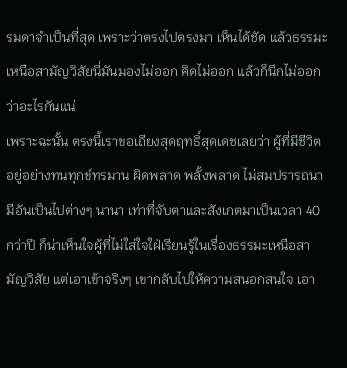รมดาจำเป็นที่สุด เพราะว่าตรงไปตรงมา เห็นได้ชัด แล้วธรรมะเหนือสามัญวิสัยนี่มันมองไม่ออก คิดไม่ออก แล้วก็นึกไม่ออกว่าอะไรกันแน่
เพราะฉะนั้น ตรงนี้เราขอเถียงสุดฤทธิ์สุดเดชเลยว่า ผู้ที่มีชีวิตอยู่อย่างทนทุกข์ทรมาน ผิดพลาด พลั้งพลาด ไม่สมปรารถนา มีอันเป็นไปต่างๆ นานา เท่าที่จับตาและสังเกตมาเป็นเวลา 40 กว่าปี ก็น่าเห็นใจผู้ที่ไม่ใส่ใจใฝ่เรียนรู้ในเรื่องธรรมะเหนือสามัญวิสัย แต่เอาเข้าจริงๆ เขากลับไปให้ความสนอกสนใจ เอา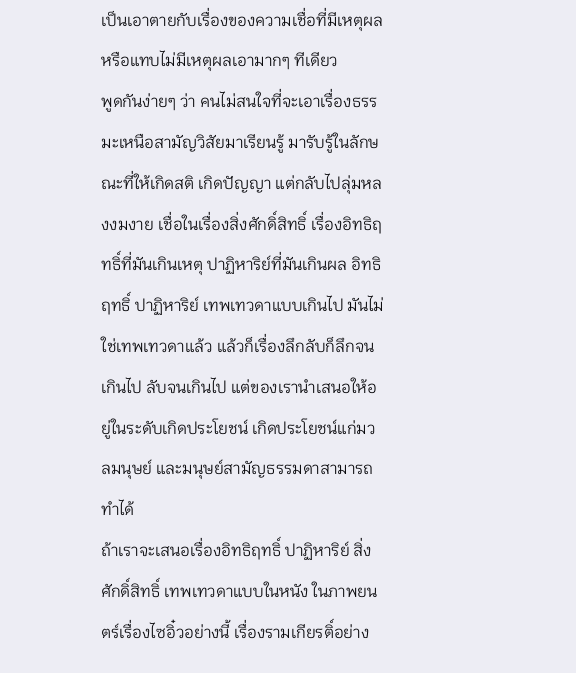เป็นเอาตายกับเรื่องของความเชื่อที่มีเหตุผล หรือแทบไม่มีเหตุผลเอามากๆ ทีเดียว
พูดกันง่ายๆ ว่า คนไม่สนใจที่จะเอาเรื่องธรรมะเหนือสามัญวิสัยมาเรียนรู้ มารับรู้ในลักษณะที่ให้เกิดสติ เกิดปัญญา แต่กลับไปลุ่มหลงงมงาย เชื่อในเรื่องสิ่งศักดิ์สิทธิ์ เรื่องอิทธิฤทธิ์ที่มันเกินเหตุ ปาฏิหาริย์ที่มันเกินผล อิทธิฤทธิ์ ปาฏิหาริย์ เทพเทวดาแบบเกินไป มันไม่ใช่เทพเทวดาแล้ว แล้วก็เรื่องลึกลับก็ลึกจนเกินไป ลับจนเกินไป แต่ของเรานำเสนอให้อยู่ในระดับเกิดประโยชน์ เกิดประโยชน์แก่มวลมนุษย์ และมนุษย์สามัญธรรมดาสามารถทำได้
ถ้าเราจะเสนอเรื่องอิทธิฤทธิ์ ปาฏิหาริย์ สิ่งศักดิ์สิทธิ์ เทพเทวดาแบบในหนัง ในภาพยนตร์เรื่องไซอิ๋วอย่างนี้ เรื่องรามเกียรติ์อย่าง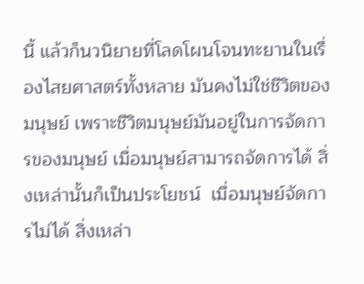นี้ แล้วก็นวนิยายที่โลดโผนโจนทะยานในเรื่องไสยศาสตร์ทั้งหลาย มันคงไม่ใช่ชีวิตของมนุษย์ เพราะชีวิตมนุษย์มันอยู่ในการจัดการของมนุษย์ เมื่อมนุษย์สามารถจัดการได้ สิ่งเหล่านั้นก็เป็นประโยชน์  เมื่อมนุษย์จัดการไม่ได้ สิ่งเหล่า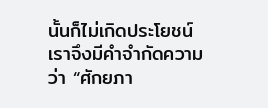นั้นก็ไม่เกิดประโยชน์ เราจึงมีคำจำกัดความว่า “ศักยภา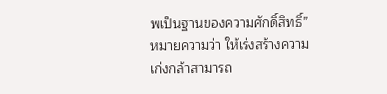พเป็นฐานของความศักดิ์สิทธิ์” หมายความว่า ให้เร่งสร้างความเก่งกล้าสามารถ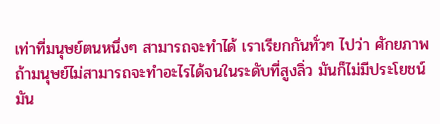เท่าที่มนุษย์ตนหนึ่งๆ สามารถจะทำได้ เราเรียกกันทั่วๆ ไปว่า ศักยภาพ
ถ้ามนุษย์ไม่สามารถจะทำอะไรได้จนในระดับที่สูงลิ่ว มันก็ไม่มีประโยชน์  มัน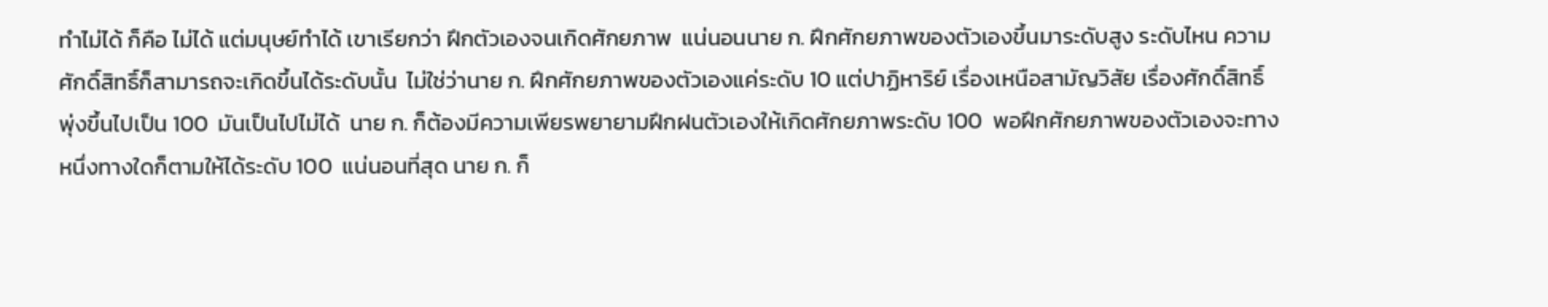ทำไม่ได้ ก็คือ ไม่ได้ แต่มนุษย์ทำได้ เขาเรียกว่า ฝึกตัวเองจนเกิดศักยภาพ  แน่นอนนาย ก. ฝึกศักยภาพของตัวเองขึ้นมาระดับสูง ระดับไหน ความศักดิ์สิทธิ์ก็สามารถจะเกิดขึ้นได้ระดับนั้น  ไม่ใช่ว่านาย ก. ฝึกศักยภาพของตัวเองแค่ระดับ 10 แต่ปาฏิหาริย์ เรื่องเหนือสามัญวิสัย เรื่องศักดิ์สิทธิ์ พุ่งขึ้นไปเป็น 100  มันเป็นไปไม่ได้  นาย ก. ก็ต้องมีความเพียรพยายามฝึกฝนตัวเองให้เกิดศักยภาพระดับ 100  พอฝึกศักยภาพของตัวเองจะทางหนึ่งทางใดก็ตามให้ได้ระดับ 100  แน่นอนที่สุด นาย ก. ก็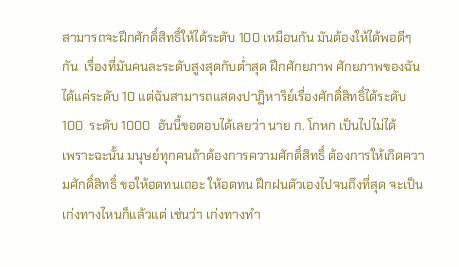สามารถจะฝึกศักดิ์สิทธิ์ให้ได้ระดับ 100 เหมือนกัน มันต้องให้ได้พอดีๆ กัน  เรื่องที่มันคนละระดับสูงสุดกับต่ำสุด ฝึกศักยภาพ ศักยภาพของฉันได้แค่ระดับ 10 แต่ฉันสามารถแสดงปาฏิหาริย์เรื่องศักดิ์สิทธิ์ได้ระดับ 100  ระดับ 1000  อันนี้ขอตอบได้เลยว่า นาย ก. โกหก เป็นไปไม่ได้
เพราะฉะนั้น มนุษย์ทุกคนถ้าต้องการความศักดิ์สิทธิ์ ต้องการให้เกิดความศักดิ์สิทธิ์ ขอให้อดทนเถอะ ให้อดทน ฝึกฝนตัวเองไปจนถึงที่สุด จะเป็นเก่งทางไหนก็แล้วแต่ เช่นว่า เก่งทางทำ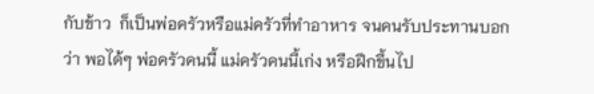กับข้าว  ก็เป็นพ่อครัวหรือแม่ครัวที่ทำอาหาร จนคนรับประทานบอกว่า พอได้ๆ พ่อครัวคนนี้ แม่ครัวคนนี้เก่ง หรือฝึกขึ้นไป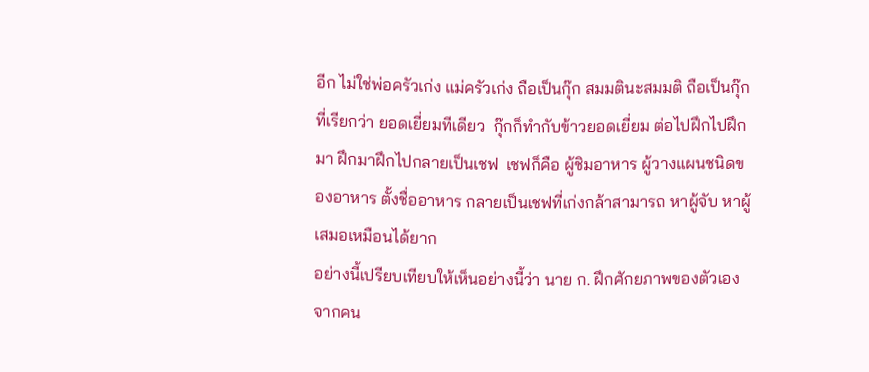อีก ไม่ใช่พ่อครัวเก่ง แม่ครัวเก่ง ถือเป็นกุ๊ก สมมตินะสมมติ ถือเป็นกุ๊กที่เรียกว่า ยอดเยี่ยมทีเดียว  กุ๊กก็ทำกับข้าวยอดเยี่ยม ต่อไปฝึกไปฝึกมา ฝึกมาฝึกไปกลายเป็นเชฟ  เชฟก็คือ ผู้ชิมอาหาร ผู้วางแผนชนิดของอาหาร ตั้งชื่ออาหาร กลายเป็นเชฟที่เก่งกล้าสามารถ หาผู้จับ หาผู้เสมอเหมือนได้ยาก
อย่างนี้เปรียบเทียบให้เห็นอย่างนี้ว่า นาย ก. ฝึกศักยภาพของตัวเองจากคน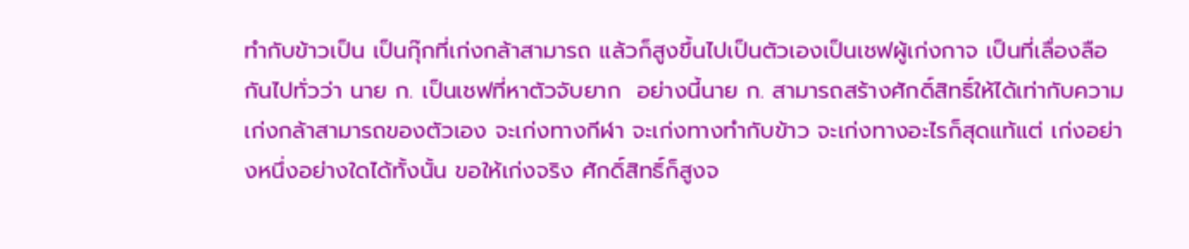ทำกับข้าวเป็น เป็นกุ๊กที่เก่งกล้าสามารถ แล้วก็สูงขึ้นไปเป็นตัวเองเป็นเชฟผู้เก่งกาจ เป็นที่เลื่องลือกันไปทั่วว่า นาย ก. เป็นเชฟที่หาตัวจับยาก  อย่างนี้นาย ก. สามารถสร้างศักดิ์สิทธิ์ให้ได้เท่ากับความเก่งกล้าสามารถของตัวเอง จะเก่งทางกีฬา จะเก่งทางทำกับข้าว จะเก่งทางอะไรก็สุดแท้แต่ เก่งอย่างหนึ่งอย่างใดได้ทั้งนั้น ขอให้เก่งจริง ศักดิ์สิทธิ์ก็สูงจ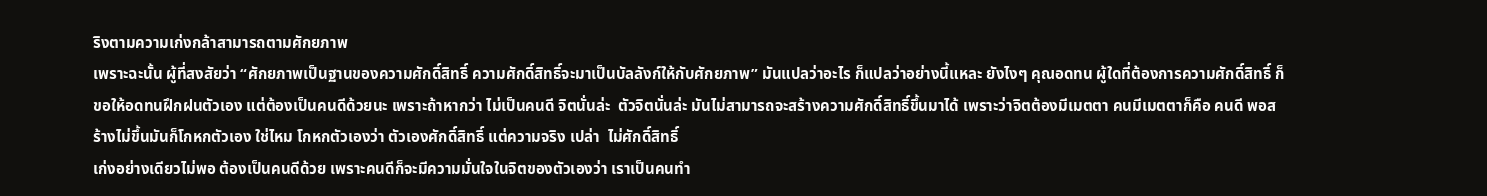ริงตามความเก่งกล้าสามารถตามศักยภาพ
เพราะฉะนั้น ผู้ที่สงสัยว่า “ศักยภาพเป็นฐานของความศักดิ์สิทธิ์ ความศักดิ์สิทธิ์จะมาเป็นบัลลังก์ให้กับศักยภาพ” มันแปลว่าอะไร ก็แปลว่าอย่างนี้แหละ ยังไงๆ คุณอดทน ผู้ใดที่ต้องการความศักดิ์สิทธิ์ ก็ขอให้อดทนฝึกฝนตัวเอง แต่ต้องเป็นคนดีด้วยนะ เพราะถ้าหากว่า ไม่เป็นคนดี จิตนั่นล่ะ  ตัวจิตนั่นล่ะ มันไม่สามารถจะสร้างความศักดิ์สิทธิ์ขึ้นมาได้ เพราะว่าจิตต้องมีเมตตา คนมีเมตตาก็คือ คนดี พอสร้างไม่ขึ้นมันก็โกหกตัวเอง ใช่ไหม โกหกตัวเองว่า ตัวเองศักดิ์สิทธิ์ แต่ความจริง เปล่า  ไม่ศักดิ์สิทธิ์
เก่งอย่างเดียวไม่พอ ต้องเป็นคนดีด้วย เพราะคนดีก็จะมีความมั่นใจในจิตของตัวเองว่า เราเป็นคนทำ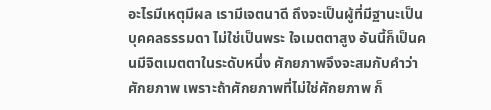อะไรมีเหตุมีผล เรามีเจตนาดี ถึงจะเป็นผู้ที่มีฐานะเป็นบุคคลธรรมดา ไม่ใช่เป็นพระ ใจเมตตาสูง อันนี้ก็เป็นคนมีจิตเมตตาในระดับหนึ่ง ศักยภาพจึงจะสมกับคำว่า ศักยภาพ เพราะถ้าศักยภาพที่ไม่ใช่ศักยภาพ ก็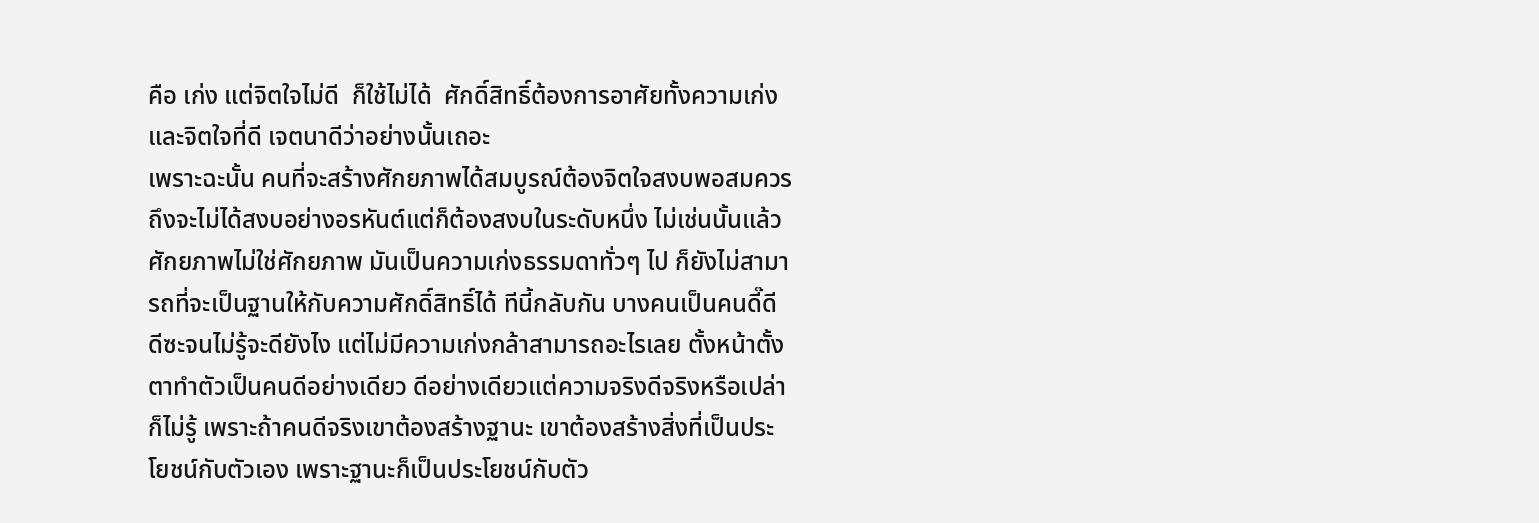คือ เก่ง แต่จิตใจไม่ดี  ก็ใช้ไม่ได้  ศักดิ์สิทธิ์ต้องการอาศัยทั้งความเก่งและจิตใจที่ดี เจตนาดีว่าอย่างนั้นเถอะ
เพราะฉะนั้น คนที่จะสร้างศักยภาพได้สมบูรณ์ต้องจิตใจสงบพอสมควร ถึงจะไม่ได้สงบอย่างอรหันต์แต่ก็ต้องสงบในระดับหนึ่ง ไม่เช่นนั้นแล้วศักยภาพไม่ใช่ศักยภาพ มันเป็นความเก่งธรรมดาทั่วๆ ไป ก็ยังไม่สามารถที่จะเป็นฐานให้กับความศักดิ์สิทธิ์ได้ ทีนี้กลับกัน บางคนเป็นคนดี๊ดี  ดีซะจนไม่รู้จะดียังไง แต่ไม่มีความเก่งกล้าสามารถอะไรเลย ตั้งหน้าตั้งตาทำตัวเป็นคนดีอย่างเดียว ดีอย่างเดียวแต่ความจริงดีจริงหรือเปล่าก็ไม่รู้ เพราะถ้าคนดีจริงเขาต้องสร้างฐานะ เขาต้องสร้างสิ่งที่เป็นประโยชน์กับตัวเอง เพราะฐานะก็เป็นประโยชน์กับตัว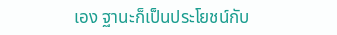เอง ฐานะก็เป็นประโยชน์กับ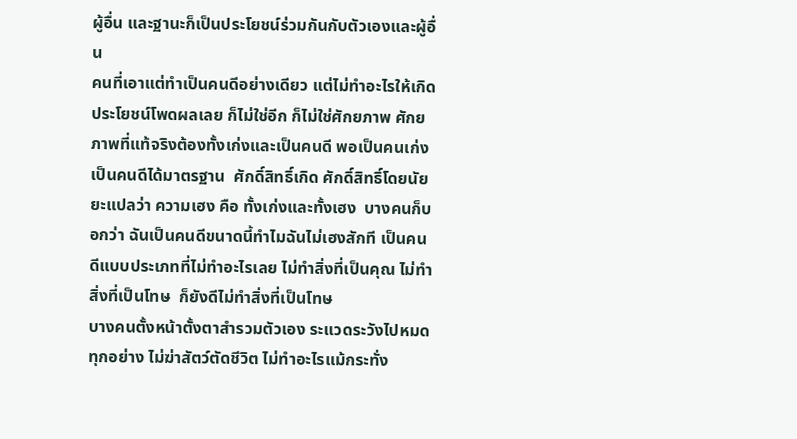ผู้อื่น และฐานะก็เป็นประโยชน์ร่วมกันกับตัวเองและผู้อื่น
คนที่เอาแต่ทำเป็นคนดีอย่างเดียว แต่ไม่ทำอะไรให้เกิดประโยชน์โพดผลเลย ก็ไม่ใช่อีก ก็ไม่ใช่ศักยภาพ ศักยภาพที่แท้จริงต้องทั้งเก่งและเป็นคนดี พอเป็นคนเก่ง เป็นคนดีได้มาตรฐาน  ศักดิ์สิทธิ์เกิด ศักดิ์สิทธิ์โดยนัยยะแปลว่า ความเฮง คือ ทั้งเก่งและทั้งเฮง  บางคนก็บอกว่า ฉันเป็นคนดีขนาดนี้ทำไมฉันไม่เฮงสักที เป็นคนดีแบบประเภทที่ไม่ทำอะไรเลย ไม่ทำสิ่งที่เป็นคุณ ไม่ทำสิ่งที่เป็นโทษ  ก็ยังดีไม่ทำสิ่งที่เป็นโทษ
บางคนตั้งหน้าตั้งตาสำรวมตัวเอง ระแวดระวังไปหมดทุกอย่าง ไม่ฆ่าสัตว์ตัดชีวิต ไม่ทำอะไรแม้กระทั่ง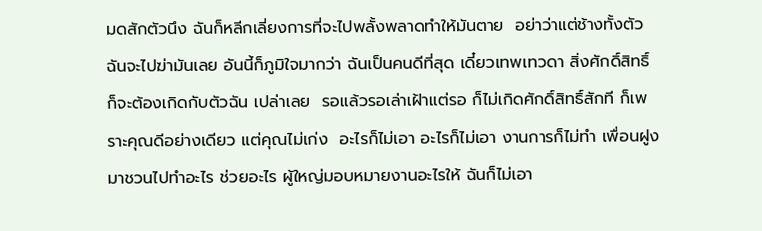มดสักตัวนึง ฉันก็หลีกเลี่ยงการที่จะไปพลั้งพลาดทำให้มันตาย  อย่าว่าแต่ช้างทั้งตัวฉันจะไปฆ่ามันเลย อันนี้ก็ภูมิใจมากว่า ฉันเป็นคนดีที่สุด เดี๋ยวเทพเทวดา สิ่งศักดิ์สิทธิ์ก็จะต้องเกิดกับตัวฉัน เปล่าเลย  รอแล้วรอเล่าเฝ้าแต่รอ ก็ไม่เกิดศักดิ์สิทธิ์สักที ก็เพราะคุณดีอย่างเดียว แต่คุณไม่เก่ง  อะไรก็ไม่เอา อะไรก็ไม่เอา งานการก็ไม่ทำ เพื่อนฝูงมาชวนไปทำอะไร ช่วยอะไร ผู้ใหญ่มอบหมายงานอะไรให้ ฉันก็ไม่เอา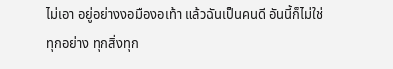ไม่เอา อยู่อย่างงอมืองอเท้า แล้วฉันเป็นคนดี อันนี้ก็ไม่ใช่
ทุกอย่าง ทุกสิ่งทุก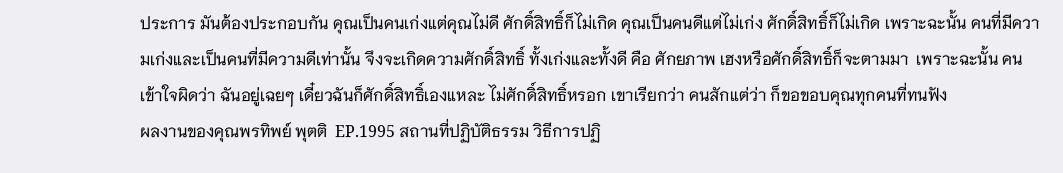ประการ มันต้องประกอบกัน คุณเป็นคนเก่งแต่คุณไม่ดี ศักดิ์สิทธิ์ก็ไม่เกิด คุณเป็นคนดีแต่ไม่เก่ง ศักดิ์สิทธิ์ก็ไม่เกิด เพราะฉะนั้น คนที่มีความเก่งและเป็นคนที่มีความดีเท่านั้น จึงจะเกิดความศักดิ์สิทธิ์ ทั้งเก่งและทั้งดี คือ ศักยภาพ เฮงหรือศักดิ์สิทธิ์ก็จะตามมา  เพราะฉะนั้น คนเข้าใจผิดว่า ฉันอยู่เฉยๆ เดี๋ยวฉันก็ศักดิ์สิทธิ์เองแหละ ไม่ศักดิ์สิทธิ์หรอก เขาเรียกว่า คนสักแต่ว่า ก็ขอขอบคุณทุกคนที่ทนฟัง
ผลงานของคุณพรทิพย์ พุตติ  EP.1995 สถานที่ปฏิบัติธรรม วิธีการปฏิ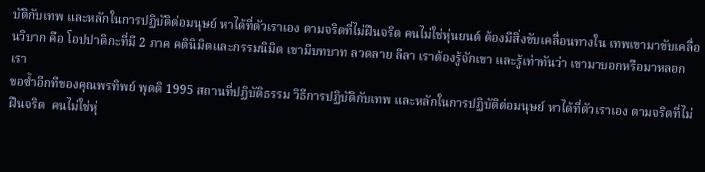บัติกับเทพ และหลักในการปฏิบัติต่อมนุษย์ หาได้ที่ตัวเราเอง ตามจริตที่ไม่ฝืนจริต คนไม่ใช่หุ่นยนต์ ต้องมีสิ่งขับเคลื่อนทางใน เทพเขามาขับเคลื่อนวิบาก คือ โอปปาติกะที่มี 2 ภาค คตินิมิตและกรรมนิมิต เขามีบทบาท ลวดลาย ลีลา เราต้องรู้จักเขา และรู้เท่าทันว่า เขามาบอกหรือมาหลอกเรา
ขอซ้ำอีกทีของคุณพรทิพย์ พุตติ 1995 สถานที่ปฏิบัติธรรม วิธีการปฏิบัติกับเทพ และหลักในการปฏิบัติต่อมนุษย์ หาได้ที่ตัวเราเอง ตามจริตที่ไม่ฝืนจริต  คนไม่ใช่หุ่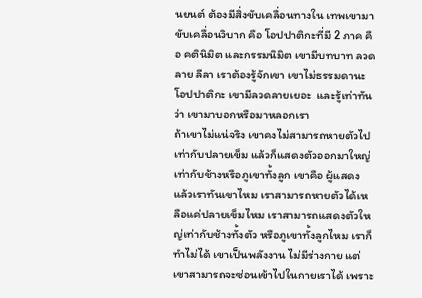นยนต์ ต้องมีสิ่งขับเคลื่อนทางใน เทพเขามาขับเคลื่อนวิบาก คือ โอปปาติกะที่มี 2 ภาค คือ คตินิมิต และกรรมนิมิต เขามีบทบาท ลวดลาย ลีลา เราต้องรู้จักเขา เขาไม่ธรรมดานะโอปปาติกะ เขามีลวดลายเยอะ  และรู้เท่าทันว่า เขามาบอกหรือมาหลอกเรา
ถ้าเขาไม่แน่จริง เขาคงไม่สามารถหายตัวไปเท่ากับปลายเข็ม แล้วก็แสดงตัวออกมาใหญ่เท่ากับช้างหรือภูเขาทั้งลูก เขาคือ ผู้แสดง แล้วเราทันเขาไหม เราสามารถหายตัวได้เหลือแค่ปลายเข็มไหม เราสามารถแสดงตัวใหญ่เท่ากับช้างทั้งตัว หรือภูเขาทั้งลูกไหม เราก็ทำไม่ได้ เขาเป็นพลังงาน ไม่มีร่างกาย แต่เขาสามารถจะซ่อนเข้าไปในกายเราได้ เพราะ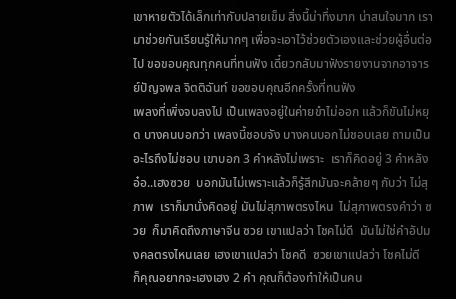เขาหายตัวได้เล็กเท่ากับปลายเข็ม สิ่งนี้น่าทึ่งมาก น่าสนใจมาก เรามาช่วยกันเรียนรู้ให้มากๆ เพื่อจะเอาไว้ช่วยตัวเองและช่วยผู้อื่นต่อไป ขอขอบคุณทุกคนที่ทนฟัง เดี๋ยวกลับมาฟังรายงานจากอาจารย์ปัญจพล จิตติฉันท์ ขอขอบคุณอีกครั้งที่ทนฟัง
เพลงที่เพิ่งจบลงไป เป็นเพลงอยู่ในค่ายขำไม่ออก แล้วก็ขันไม่หยุด บางคนบอกว่า เพลงนี้ชอบจัง บางคนบอกไม่ชอบเลย ถามเป็นอะไรถึงไม่ชอบ เขาบอก 3 คำหลังไม่เพราะ  เราก็คิดอยู่ 3 คำหลัง อ๋อ..เฮงซวย  บอกมันไม่เพราะแล้วก็รู้สึกมันจะคล้ายๆ กับว่า ไม่สุภาพ  เราก็มานั่งคิดอยู่ มันไม่สุภาพตรงไหน  ไม่สุภาพตรงคำว่า ซวย  ก็มาคิดถึงภาษาจีน ซวย เขาแปลว่า โชคไม่ดี  มันไม่ใช่คำอัปมงคลตรงไหนเลย เฮงเขาแปลว่า โชคดี  ซวยเขาแปลว่า โชคไม่ดี  ก็คุณอยากจะเฮงเฮง 2 คำ คุณก็ต้องทำให้เป็นคน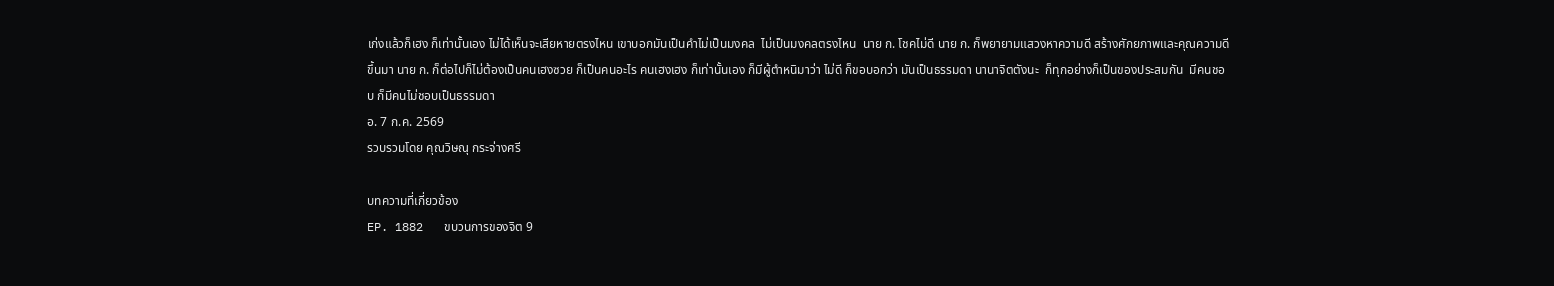เก่งแล้วก็เฮง ก็เท่านั้นเอง ไม่ได้เห็นจะเสียหายตรงไหน เขาบอกมันเป็นคำไม่เป็นมงคล  ไม่เป็นมงคลตรงไหน  นาย ก. โชคไม่ดี นาย ก. ก็พยายามแสวงหาความดี สร้างศักยภาพและคุณความดีขึ้นมา นาย ก. ก็ต่อไปก็ไม่ต้องเป็นคนเฮงซวย ก็เป็นคนอะไร คนเฮงเฮง ก็เท่านั้นเอง ก็มีผู้ตำหนิมาว่า ไม่ดี ก็ขอบอกว่า มันเป็นธรรมดา นานาจิตตังนะ  ก็ทุกอย่างก็เป็นของประสมกัน  มีคนชอบ ก็มีคนไม่ชอบเป็นธรรมดา
อ. 7 ก.ค. 2569
รวบรวมโดย คุณวิษณุ กระจ่างศรี

บทความที่เกี่ยวข้อง
EP. 1882   ขบวนการของจิต 9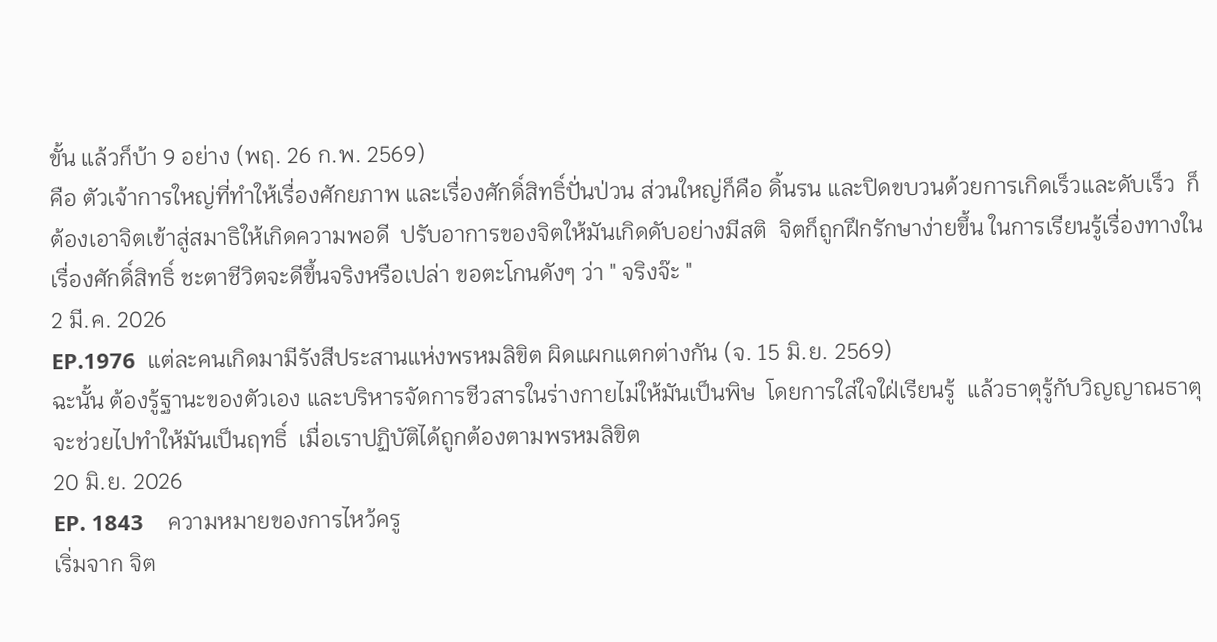ขั้น แล้วก็บ้า 9 อย่าง (พฤ. 26 ก.พ. 2569)
คือ ตัวเจ้าการใหญ่ที่ทำให้เรื่องศักยภาพ และเรื่องศักดิ์สิทธิ์ปั่นป่วน ส่วนใหญ่ก็คือ ดิ้นรน และปิดขบวนด้วยการเกิดเร็วและดับเร็ว  ก็ต้องเอาจิตเข้าสู่สมาธิให้เกิดความพอดี  ปรับอาการของจิตให้มันเกิดดับอย่างมีสติ  จิตก็ถูกฝึกรักษาง่ายขึ้น ในการเรียนรู้เรื่องทางใน เรื่องศักดิ์สิทธิ์ ชะตาชีวิตจะดีขึ้นจริงหรือเปล่า ขอตะโกนดังๆ ว่า " จริงจ๊ะ "
2 มี.ค. 2026
EP.1976  แต่ละคนเกิดมามีรังสีประสานแห่งพรหมลิขิต ผิดแผกแตกต่างกัน (จ. 15 มิ.ย. 2569)
ฉะนั้น ต้องรู้ฐานะของตัวเอง และบริหารจัดการชีวสารในร่างกายไม่ให้มันเป็นพิษ  โดยการใส่ใจใฝ่เรียนรู้  แล้วธาตุรู้กับวิญญาณธาตุจะช่วยไปทำให้มันเป็นฤทธิ์  เมื่อเราปฏิบัติได้ถูกต้องตามพรหมลิขิต
20 มิ.ย. 2026
EP. 1843    ความหมายของการไหว้ครู
เริ่มจาก จิต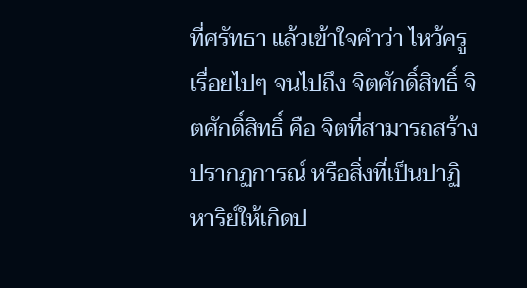ที่ศรัทธา แล้วเข้าใจคำว่า ไหว้ครู  เรื่อยไปๆ จนไปถึง จิตศักดิ์สิทธิ์ จิตศักดิ์สิทธิ์ คือ จิตที่สามารถสร้างปรากฏการณ์ หรือสิ่งที่เป็นปาฏิหาริย์ให้เกิดป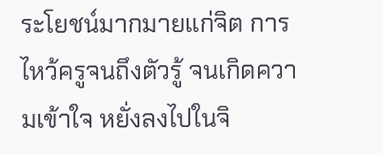ระโยชน์มากมายแก่จิต การไหว้ครูจนถึงตัวรู้ จนเกิดความเข้าใจ หยั่งลงไปในจิ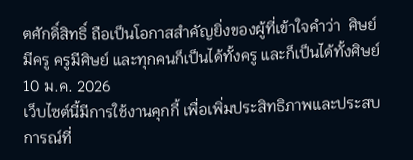ตศักดิ์สิทธิ์ ถือเป็นโอกาสสำคัญยิ่งของผู้ที่เข้าใจคำว่า  ศิษย์มีครู ครูมีศิษย์ และทุกคนก็เป็นได้ทั้งครู และก็เป็นได้ทั้งศิษย์
10 ม.ค. 2026
เว็บไซต์นี้มีการใช้งานคุกกี้ เพื่อเพิ่มประสิทธิภาพและประสบการณ์ที่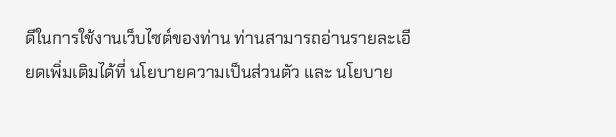ดีในการใช้งานเว็บไซต์ของท่าน ท่านสามารถอ่านรายละเอียดเพิ่มเติมได้ที่ นโยบายความเป็นส่วนตัว และ นโยบาย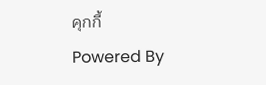คุกกี้
Powered By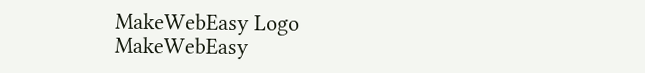MakeWebEasy Logo MakeWebEasy